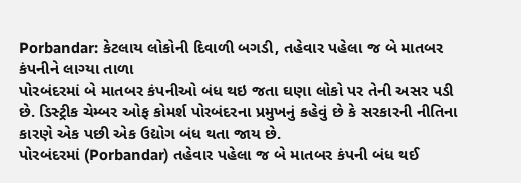Porbandar: કેટલાય લોકોની દિવાળી બગડી, તહેવાર પહેલા જ બે માતબર કંપનીને લાગ્યા તાળા
પોરબંદરમાં બે માતબર કંપનીઓ બંધ થઇ જતા ઘણા લોકો પર તેની અસર પડી છે. ડિસ્ટ્રીક ચેમ્બર ઓફ કોમર્શ પોરબંદરના પ્રમુખનું કહેવું છે કે સરકારની નીતિના કારણે એક પછી એક ઉદ્યોગ બંધ થતા જાય છે.
પોરબંદરમાં (Porbandar) તહેવાર પહેલા જ બે માતબર કંપની બંધ થઈ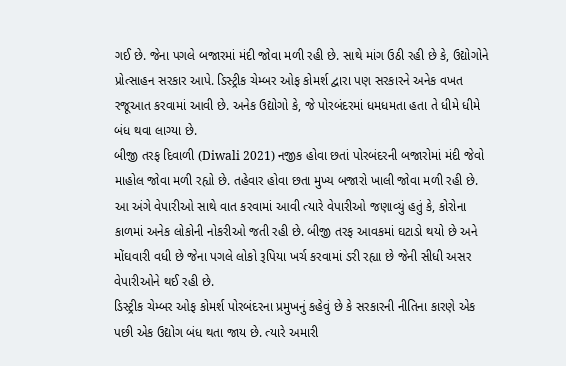ગઈ છે. જેના પગલે બજારમાં મંદી જોવા મળી રહી છે. સાથે માંગ ઉઠી રહી છે કે, ઉદ્યોગોને પ્રોત્સાહન સરકાર આપે. ડિસ્ટ્રીક ચેમ્બર ઓફ કોમર્શ દ્વારા પણ સરકારને અનેક વખત રજૂઆત કરવામાં આવી છે. અનેક ઉદ્યોગો કે, જે પોરબંદરમાં ધમધમતા હતા તે ધીમે ધીમે બંધ થવા લાગ્યા છે.
બીજી તરફ દિવાળી (Diwali 2021) નજીક હોવા છતાં પોરબંદરની બજારોમાં મંદી જેવો માહોલ જોવા મળી રહ્યો છે. તહેવાર હોવા છતા મુખ્ય બજારો ખાલી જોવા મળી રહી છે. આ અંગે વેપારીઓ સાથે વાત કરવામાં આવી ત્યારે વેપારીઓ જણાવ્યું હતું કે, કોરોના કાળમાં અનેક લોકોની નોકરીઓ જતી રહી છે. બીજી તરફ આવકમાં ઘટાડો થયો છે અને મોંઘવારી વધી છે જેના પગલે લોકો રૂપિયા ખર્ચ કરવામાં ડરી રહ્યા છે જેની સીધી અસર વેપારીઓને થઈ રહી છે.
ડિસ્ટ્રીક ચેમ્બર ઓફ કોમર્શ પોરબંદરના પ્રમુખનું કહેવું છે કે સરકારની નીતિના કારણે એક પછી એક ઉદ્યોગ બંધ થતા જાય છે. ત્યારે અમારી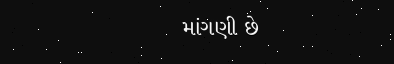માંગણી છે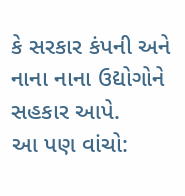કે સરકાર કંપની અને નાના નાના ઉદ્યોગોને સહકાર આપે.
આ પણ વાંચો: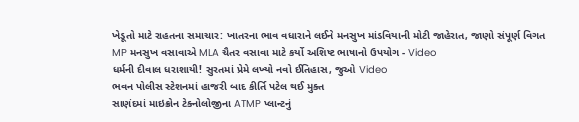ખેડૂતો માટે રાહતના સમાચાર: ખાતરના ભાવ વધારાને લઈને મનસુખ માંડવિયાની મોટી જાહેરાત, જાણો સંપૂર્ણ વિગત
MP મનસુખ વસાવાએ MLA ચૈતર વસાવા માટે કર્યો અશિષ્ટ ભાષાનો ઉપયોગ - Video
ધર્મની દીવાલ ધરાશાયી! સુરતમાં પ્રેમે લખ્યો નવો ઈતિહાસ, જુઓ Video
ભવન પોલીસ સ્ટેશનમાં હાજરી બાદ કીર્તિ પટેલ થઈ મુક્ત
સાણંદમાં માઇક્રોન ટેક્નોલોજીના ATMP પ્લાન્ટનું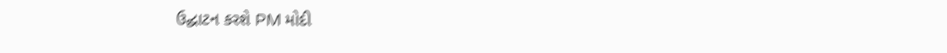ઉદ્ઘાટન કરશે PM મોદી